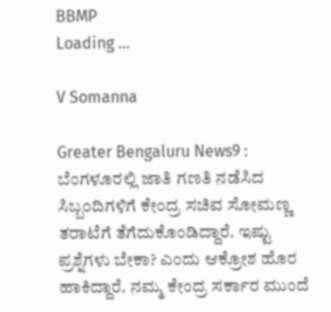BBMP
Loading ...

V Somanna

Greater Bengaluru News9 : ಬೆಂಗಳೂರಲ್ಲಿ ಜಾತಿ ಗಣತಿ ನಡೆಸಿದ ಸಿಬ್ಬಂದಿಗಳಿಗೆ ಕೇಂದ್ರ ಸಚಿವ ಸೋಮಣ್ಣ ತರಾಟೆಗೆ ತೆಗೆದುಕೊಂಡಿದ್ದಾರೆ. ಇಷ್ಟು ಪ್ರಶ್ನೆಗಳು ಬೇಕಾ? ಎಂದು ಆಕ್ರೋಶ ಹೊರ ಹಾಕಿದ್ದಾರೆ. ನಮ್ಮ ಕೇಂದ್ರ ಸರ್ಕಾರ ಮುಂದೆ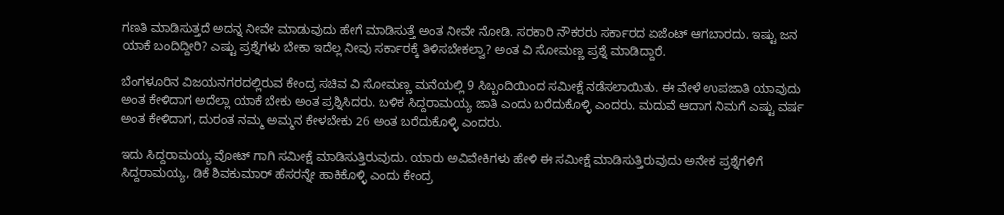ಗಣತಿ ಮಾಡಿಸುತ್ತದೆ ಅದನ್ನ ನೀವೇ ಮಾಡುವುದು ಹೇಗೆ ಮಾಡಿಸುತ್ತೆ ಅಂತ ನೀವೇ ನೋಡಿ. ಸರಕಾರಿ ನೌಕರರು ಸರ್ಕಾರದ ಏಜೆಂಟ್ ಆಗಬಾರದು. ಇಷ್ಟು ಜನ ಯಾಕೆ ಬಂದಿದ್ದೀರಿ? ಎಷ್ಟು ಪ್ರಶ್ನೆಗಳು ಬೇಕಾ ಇದೆಲ್ಲ ನೀವು ಸರ್ಕಾರಕ್ಕೆ ತಿಳಿಸಬೇಕಲ್ವಾ? ಅಂತ ವಿ ಸೋಮಣ್ಣ ಪ್ರಶ್ನೆ ಮಾಡಿದ್ದಾರೆ.

ಬೆಂಗಳೂರಿನ ವಿಜಯನಗರದಲ್ಲಿರುವ ಕೇಂದ್ರ ಸಚಿವ ವಿ ಸೋಮಣ್ಣ ಮನೆಯಲ್ಲಿ 9 ಸಿಬ್ಬಂದಿಯಿಂದ ಸಮೀಕ್ಷೆ ನಡೆಸಲಾಯಿತು. ಈ ವೇಳೆ ಉಪಜಾತಿ ಯಾವುದು ಅಂತ ಕೇಳಿದಾಗ ಅದೆಲ್ಲಾ ಯಾಕೆ ಬೇಕು ಅಂತ ಪ್ರಶ್ನಿಸಿದರು. ಬಳಿಕ ಸಿದ್ದರಾಮಯ್ಯ ಜಾತಿ ಎಂದು ಬರೆದುಕೊಳ್ಳಿ ಎಂದರು. ಮದುವೆ ಆದಾಗ ನಿಮಗೆ ಎಷ್ಟು ವರ್ಷ ಅಂತ ಕೇಳಿದಾಗ, ದುರಂತ ನಮ್ಮ ಅಮ್ಮನ ಕೇಳಬೇಕು 26 ಅಂತ ಬರೆದುಕೊಳ್ಳಿ ಎಂದರು.

ಇದು ಸಿದ್ದರಾಮಯ್ಯ ವೋಟ್ ಗಾಗಿ ಸಮೀಕ್ಷೆ ಮಾಡಿಸುತ್ತಿರುವುದು. ಯಾರು ಅವಿವೇಕಿಗಳು ಹೇಳಿ ಈ ಸಮೀಕ್ಷೆ ಮಾಡಿಸುತ್ತಿರುವುದು ಅನೇಕ ಪ್ರಶ್ನೆಗಳಿಗೆ ಸಿದ್ದರಾಮಯ್ಯ, ಡಿಕೆ ಶಿವಕುಮಾರ್ ಹೆಸರನ್ನೇ ಹಾಕಿಕೊಳ್ಳಿ ಎಂದು ಕೇಂದ್ರ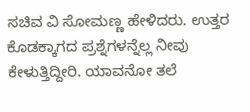ಸಚಿವ ವಿ ಸೋಮಣ್ಣ ಹೇಳಿದರು. ಉತ್ತರ ಕೊಡಕ್ಕಾಗದ ಪ್ರಶ್ನೆಗಳನ್ನೆಲ್ಲ ನೀವು ಕೇಳುತ್ತಿದ್ದೀರಿ. ಯಾವನೋ ತಲೆ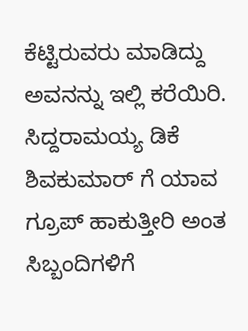ಕೆಟ್ಟಿರುವರು ಮಾಡಿದ್ದು ಅವನನ್ನು ಇಲ್ಲಿ ಕರೆಯಿರಿ. ಸಿದ್ದರಾಮಯ್ಯ ಡಿಕೆ ಶಿವಕುಮಾರ್ ಗೆ ಯಾವ ಗ್ರೂಪ್ ಹಾಕುತ್ತೀರಿ ಅಂತ ಸಿಬ್ಬಂದಿಗಳಿಗೆ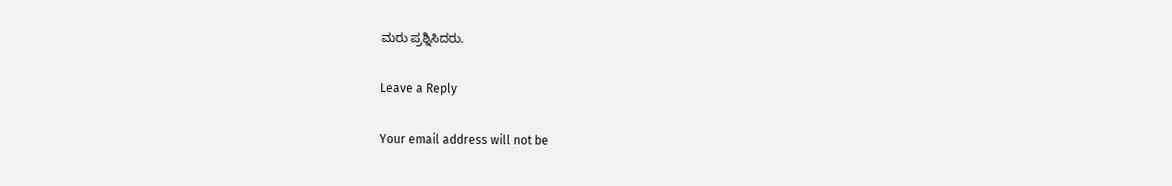ಮರು ಪ್ರಶ್ನಿಸಿದರು.

Leave a Reply

Your email address will not be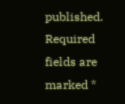published. Required fields are marked *